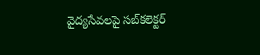వైద్యసేవలపై సబ్‌కలెక్టర్‌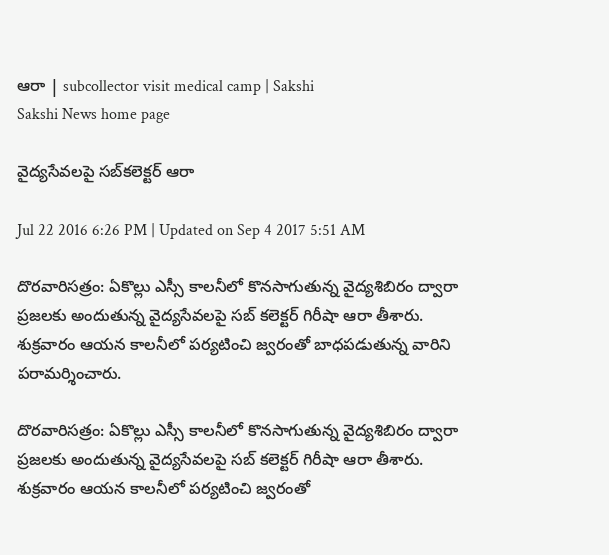ఆరా | subcollector visit medical camp | Sakshi
Sakshi News home page

వైద్యసేవలపై సబ్‌కలెక్టర్‌ ఆరా

Jul 22 2016 6:26 PM | Updated on Sep 4 2017 5:51 AM

దొరవారిసత్రం: ఏకొల్లు ఎస్సీ కాలనీలో కొనసాగుతున్న వైద్యశిబిరం ద్వారా ప్రజలకు అందుతున్న వైద్యసేవలపై సబ్‌ కలెక్టర్‌ గిరీషా ఆరా తీశారు. శుక్రవారం ఆయన కాలనీలో పర్యటించి జ్వరంతో బాధపడుతున్న వారిని పరామర్శించారు.

దొరవారిసత్రం: ఏకొల్లు ఎస్సీ కాలనీలో కొనసాగుతున్న వైద్యశిబిరం ద్వారా ప్రజలకు అందుతున్న వైద్యసేవలపై సబ్‌ కలెక్టర్‌ గిరీషా ఆరా తీశారు. శుక్రవారం ఆయన కాలనీలో పర్యటించి జ్వరంతో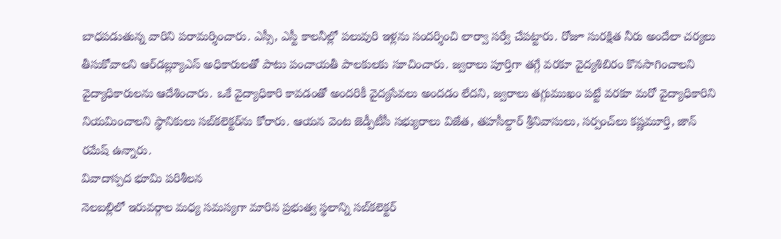బాధపడుతున్న వారిని పరామర్శించారు. ఎస్సీ, ఎస్టీ కాలనీల్లో పలువురి ఇళ్లను సందర్శించి లార్వా సర్వే చేపట్టారు. రోజూ సురక్షిత నీరు అందేలా చర్యలు తీసుకోవాలని ఆర్‌డబ్ల్యూఎస్‌ అధికారులతో పాటు పంచాయతీ పాలకులకు సూచించారు. జ్వరాలు పూర్తిగా తగ్గే వరకూ వైద్యశిబిరం కొనసాగించాలని వైద్యాధికారులను ఆదేశించారు. ఒకే వైద్యాధికారి కావడంతో అందరికీ వైద్యసేవలు అందడం లేదని, జ్వరాలు తగ్గుముఖం పట్టే వరకూ మరో వైద్యాధికారిని నియమించాలని స్థానికులు సబ్‌కలెక్టర్‌ను కోరారు. ఆయన వెంట జెడ్పీటీసీ సభ్యురాలు విజేత, తహసీల్దార్‌ శ్రీనివాసులు, సర్పంచ్‌లు కష్ణమూర్తి, జాన్‌ రమేష్‌ ఉన్నారు.
వివాదాస్పద భూమి పరిశీలన
నెలబల్లిలో ఇరువర్గాల మధ్య సమస్యగా మారిన ప్రభుత్వ స్థలాన్ని సబ్‌కలెక్టర్‌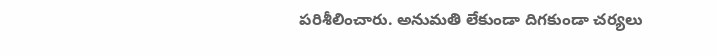పరిశీలించారు. అనుమతి లేకుండా దిగకుండా చర్యలు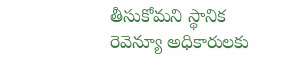తీసుకోమని స్థానిక రెవెన్యూ అధికారులకు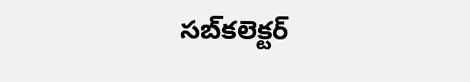సబ్‌కలెక్టర్‌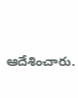ఆదేశించారు.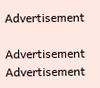Advertisement

Advertisement
Advertisement